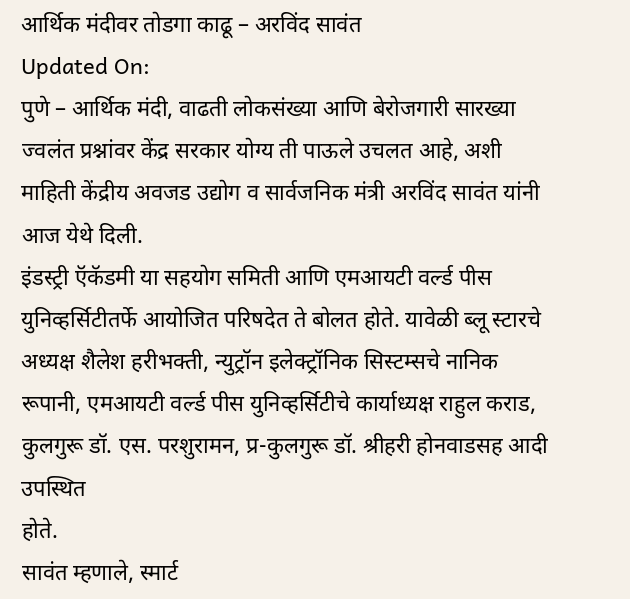आर्थिक मंदीवर तोडगा काढू – अरविंद सावंत
Updated On:
पुणे – आर्थिक मंदी, वाढती लोकसंख्या आणि बेरोजगारी सारख्या ज्वलंत प्रश्नांवर केंद्र सरकार योग्य ती पाऊले उचलत आहे, अशी माहिती केंद्रीय अवजड उद्योग व सार्वजनिक मंत्री अरविंद सावंत यांनी आज येथे दिली.
इंडस्ट्री ऍकॅडमी या सहयोग समिती आणि एमआयटी वर्ल्ड पीस युनिव्हर्सिटीतर्फे आयोजित परिषदेत ते बोलत होते. यावेळी ब्लू स्टारचे अध्यक्ष शैलेश हरीभक्ती, न्युट्रॉन इलेक्ट्रॉनिक सिस्टम्सचे नानिक रूपानी, एमआयटी वर्ल्ड पीस युनिव्हर्सिटीचे कार्याध्यक्ष राहुल कराड, कुलगुरू डॉ. एस. परशुरामन, प्र-कुलगुरू डॉ. श्रीहरी होनवाडसह आदी उपस्थित
होते.
सावंत म्हणाले, स्मार्ट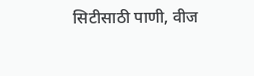सिटीसाठी पाणी, वीज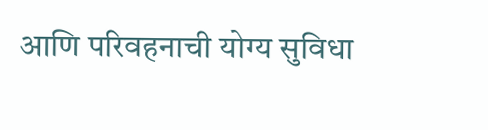आणि परिवहनाची योग्य सुविधा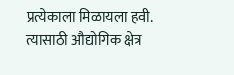प्रत्येकाला मिळायला हवी. त्यासाठी औद्योगिक क्षेत्र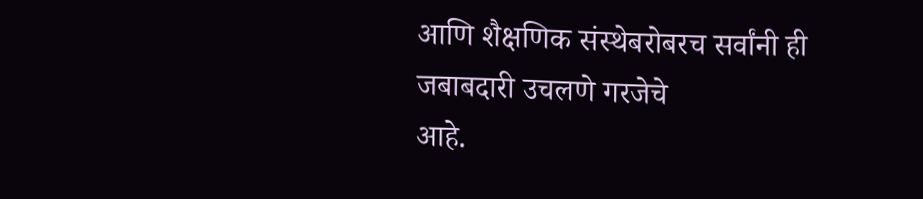आणि शैक्षणिक संस्थेबरोबरच सर्वांनी ही जबाबदारी उचलणे गरजेचे
आहे.